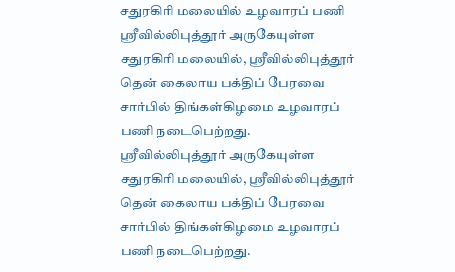சதுரகிரி மலையில் உழவாரப் பணி
ஸ்ரீவில்லிபுத்தூர் அருகேயுள்ள சதுரகிரி மலையில், ஸ்ரீவில்லிபுத்தூர் தென் கைலாய பக்திப் பேரவை சார்பில் திங்கள்கிழமை உழவாரப் பணி நடைபெற்றது.
ஸ்ரீவில்லிபுத்தூர் அருகேயுள்ள சதுரகிரி மலையில், ஸ்ரீவில்லிபுத்தூர் தென் கைலாய பக்திப் பேரவை சார்பில் திங்கள்கிழமை உழவாரப் பணி நடைபெற்றது.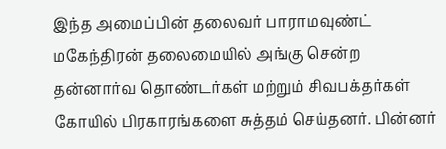இந்த அமைப்பின் தலைவர் பாராமவுண்ட் மகேந்திரன் தலைமையில் அங்கு சென்ற தன்னார்வ தொண்டர்கள் மற்றும் சிவபக்தர்கள் கோயில் பிரகாரங்களை சுத்தம் செய்தனர். பின்னர்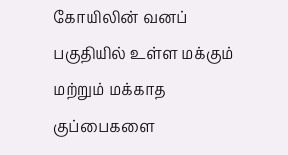கோயிலின் வனப் பகுதியில் உள்ள மக்கும் மற்றும் மக்காத குப்பைகளை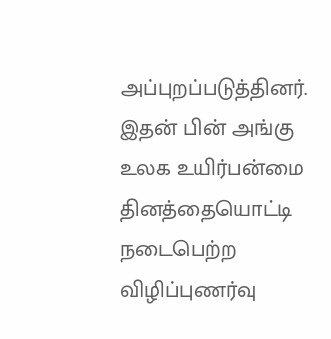அப்புறப்படுத்தினர். இதன் பின் அங்கு உலக உயிர்பன்மை தினத்தையொட்டி நடைபெற்ற விழிப்புணர்வு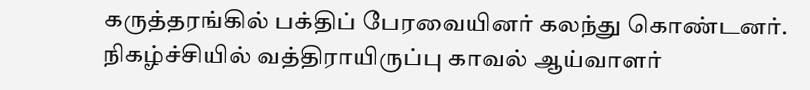கருத்தரங்கில் பக்திப் பேரவையினர் கலந்து கொண்டனர். நிகழ்ச்சியில் வத்திராயிருப்பு காவல் ஆய்வாளர்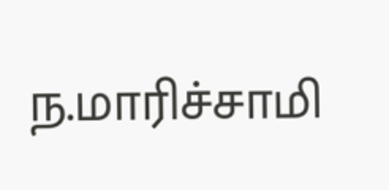ந.மாரிச்சாமி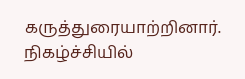கருத்துரையாற்றினார். நிகழ்ச்சியில்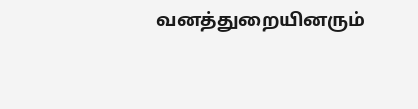வனத்துறையினரும்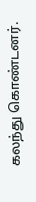கலந்து கொண்டனர்.